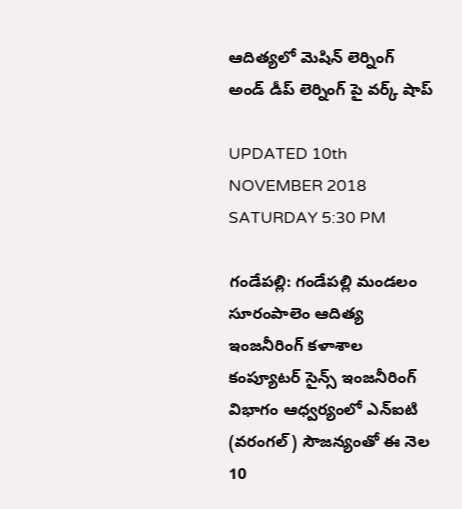ఆదిత్యలో మెషిన్ లెర్నింగ్ అండ్ డీప్ లెర్నింగ్ పై వర్క్ షాప్

UPDATED 10th NOVEMBER 2018 SATURDAY 5:30 PM

గండేపల్లి: గండేపల్లి మండలం సూరంపాలెం ఆదిత్య ఇంజనీరింగ్ కళాశాల కంప్యూటర్ సైన్స్ ఇంజనీరింగ్ విభాగం ఆధ్వర్యంలో ఎన్ఐటి (వరంగల్) సౌజన్యంతో ఈ నెల 10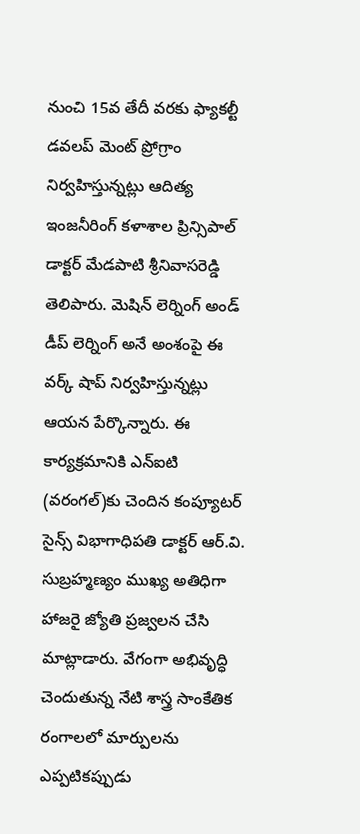నుంచి 15వ తేదీ వరకు ఫ్యాకల్టీ డవలప్ మెంట్ ప్రోగ్రాం నిర్వహిస్తున్నట్లు ఆదిత్య ఇంజనీరింగ్ కళాశాల ప్రిన్సిపాల్ డాక్టర్ మేడపాటి శ్రీనివాసరెడ్డి తెలిపారు. మెషిన్ లెర్నింగ్ అండ్ డీప్ లెర్నింగ్ అనే అంశంపై ఈ వర్క్ షాప్ నిర్వహిస్తున్నట్లు ఆయన పేర్కొన్నారు. ఈ కార్యక్రమానికి ఎన్ఐటి (వరంగల్)కు చెందిన కంప్యూటర్ సైన్స్ విభాగాధిపతి డాక్టర్ ఆర్.వి. సుబ్రహ్మణ్యం ముఖ్య అతిధిగా హాజరై జ్యోతి ప్రజ్వలన చేసి మాట్లాడారు. వేగంగా అభివృద్ధి చెందుతున్న నేటి శాస్త్ర సాంకేతిక రంగాలలో మార్పులను ఎప్పటికప్పుడు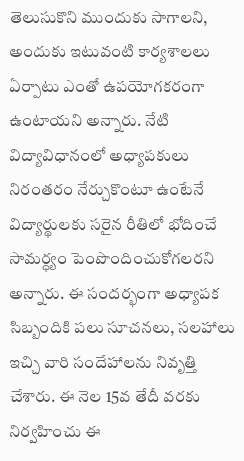తెలుసుకొని ముందుకు సాగాలని, అందుకు ఇటువంటి కార్యశాలలు ఏర్పాటు ఎంతో ఉపయోగకరంగా ఉంటాయని అన్నారు. నేటి విద్యావిధానంలో అధ్యాపకులు నిరంతరం నేర్చుకొంటూ ఉంటేనే విద్యార్థులకు సరైన రీతిలో భోదించే సామర్ధ్యం పెంపొందించుకోగలరని అన్నారు. ఈ సందర్భంగా అధ్యాపక సిబ్బందికి పలు సూచనలు, సలహాలు ఇచ్చి వారి సందేహాలను నివృత్తి చేశారు. ఈ నెల 15వ తేదీ వరకు నిర్వహించు ఈ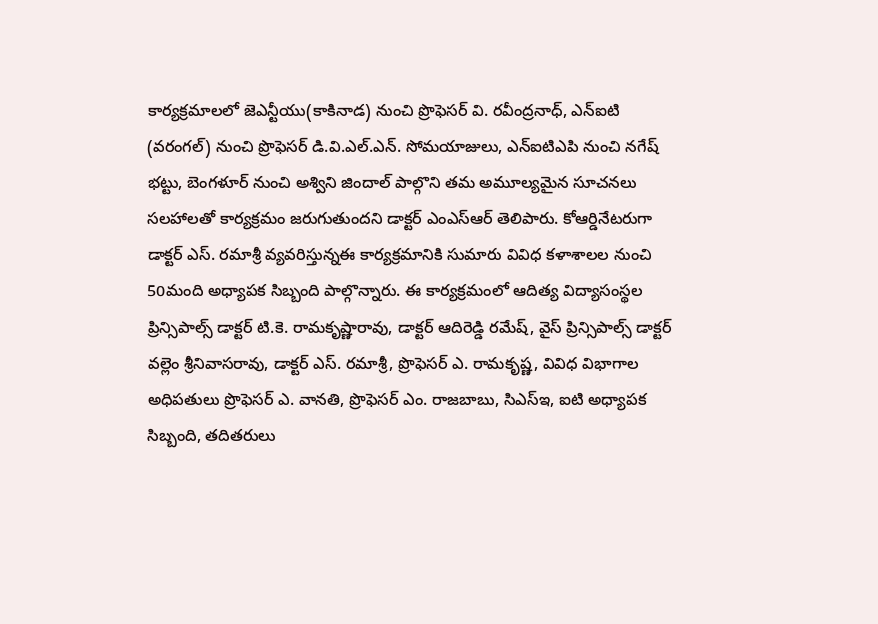కార్యక్రమాలలో జెఎన్టీయు(కాకినాడ) నుంచి ప్రొఫెసర్ వి. రవీంద్రనాధ్, ఎన్ఐటి (వరంగల్) నుంచి ప్రొఫెసర్ డి.వి.ఎల్.ఎన్. సోమయాజులు, ఎన్ఐటిఎపి నుంచి నగేష్ భట్టు, బెంగళూర్ నుంచి అశ్విని జిందాల్ పాల్గొని తమ అమూల్యమైన సూచనలు సలహాలతో కార్యక్రమం జరుగుతుందని డాక్టర్ ఎంఎస్ఆర్ తెలిపారు. కోఆర్డినేటరుగా డాక్టర్ ఎస్. రమాశ్రీ వ్యవరిస్తున్నఈ కార్యక్రమానికి సుమారు వివిధ కళాశాలల నుంచి 50మంది అధ్యాపక సిబ్బంది పాల్గొన్నారు. ఈ కార్యక్రమంలో ఆదిత్య విద్యాసంస్థల ప్రిన్సిపాల్స్ డాక్టర్ టి.కె. రామకృష్ణారావు, డాక్టర్ ఆదిరెడ్డి రమేష్, వైస్ ప్రిన్సిపాల్స్ డాక్టర్ వల్లెం శ్రీనివాసరావు, డాక్టర్ ఎస్. రమాశ్రీ, ప్రొఫెసర్ ఎ. రామకృష్ణ, వివిధ విభాగాల అధిపతులు ప్రొఫెసర్ ఎ. వానతి, ప్రొఫెసర్ ఎం. రాజబాబు, సిఎస్ఇ, ఐటి అధ్యాపక సిబ్బంది, తదితరులు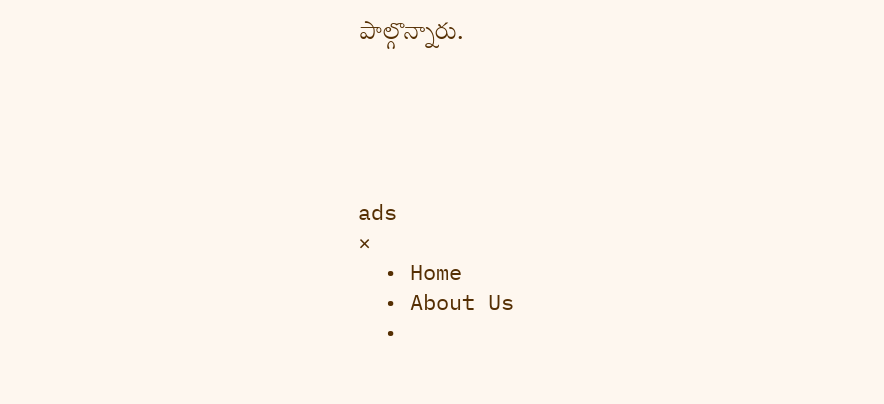పాల్గొన్నారు.





ads
×
  • Home
  • About Us
  •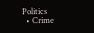Politics
  • Crime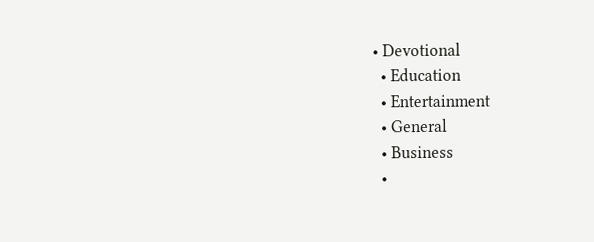• Devotional
  • Education
  • Entertainment
  • General
  • Business
  •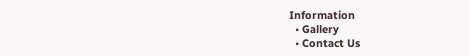Information
  • Gallery
  • Contact Us